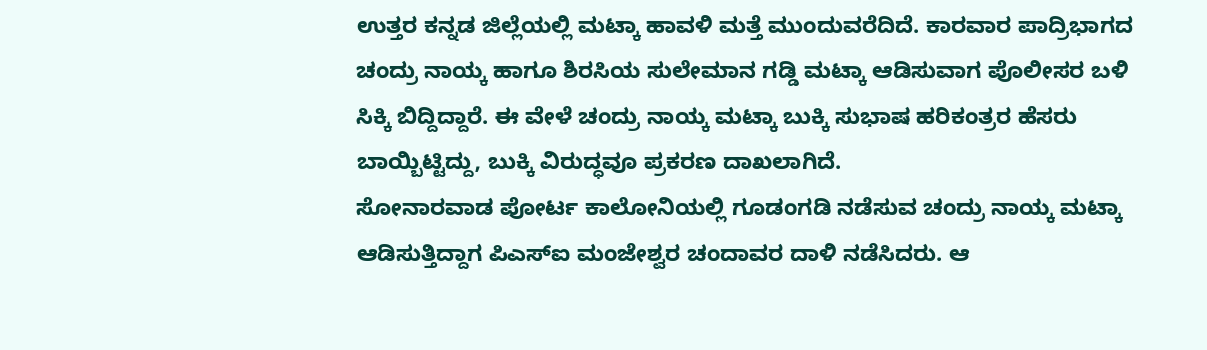ಉತ್ತರ ಕನ್ನಡ ಜಿಲ್ಲೆಯಲ್ಲಿ ಮಟ್ಕಾ ಹಾವಳಿ ಮತ್ತೆ ಮುಂದುವರೆದಿದೆ. ಕಾರವಾರ ಪಾದ್ರಿಭಾಗದ ಚಂದ್ರು ನಾಯ್ಕ ಹಾಗೂ ಶಿರಸಿಯ ಸುಲೇಮಾನ ಗಡ್ಡಿ ಮಟ್ಕಾ ಆಡಿಸುವಾಗ ಪೊಲೀಸರ ಬಳಿ ಸಿಕ್ಕಿ ಬಿದ್ದಿದ್ದಾರೆ. ಈ ವೇಳೆ ಚಂದ್ರು ನಾಯ್ಕ ಮಟ್ಕಾ ಬುಕ್ಕಿ ಸುಭಾಷ ಹರಿಕಂತ್ರರ ಹೆಸರು ಬಾಯ್ಬಿಟ್ಟಿದ್ದು, ಬುಕ್ಕಿ ವಿರುದ್ಧವೂ ಪ್ರಕರಣ ದಾಖಲಾಗಿದೆ.
ಸೋನಾರವಾಡ ಪೋರ್ಟ ಕಾಲೋನಿಯಲ್ಲಿ ಗೂಡಂಗಡಿ ನಡೆಸುವ ಚಂದ್ರು ನಾಯ್ಕ ಮಟ್ಕಾ ಆಡಿಸುತ್ತಿದ್ದಾಗ ಪಿಎಸ್ಐ ಮಂಜೇಶ್ವರ ಚಂದಾವರ ದಾಳಿ ನಡೆಸಿದರು. ಆ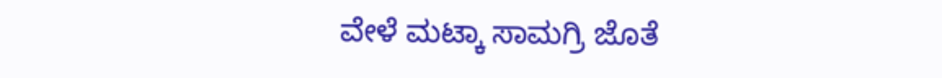ವೇಳೆ ಮಟ್ಕಾ ಸಾಮಗ್ರಿ ಜೊತೆ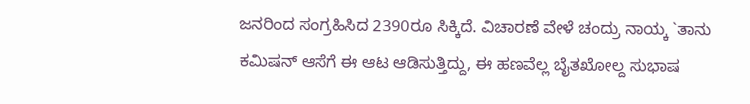ಜನರಿಂದ ಸಂಗ್ರಹಿಸಿದ 2390ರೂ ಸಿಕ್ಕಿದೆ. ವಿಚಾರಣೆ ವೇಳೆ ಚಂದ್ರು ನಾಯ್ಕ `ತಾನು ಕಮಿಷನ್ ಆಸೆಗೆ ಈ ಆಟ ಆಡಿಸುತ್ತಿದ್ದು, ಈ ಹಣವೆಲ್ಲ ಬೈತಖೋಲ್ದ ಸುಭಾಷ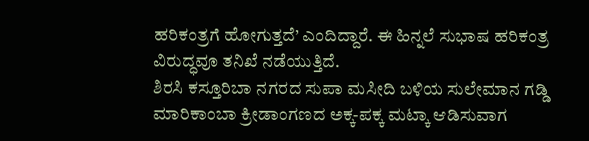ಹರಿಕಂತ್ರಗೆ ಹೋಗುತ್ತದೆ’ ಎಂದಿದ್ದಾರೆ. ಈ ಹಿನ್ನಲೆ ಸುಭಾಷ ಹರಿಕಂತ್ರ ವಿರುದ್ಧವೂ ತನಿಖೆ ನಡೆಯುತ್ತಿದೆ.
ಶಿರಸಿ ಕಸ್ತೂರಿಬಾ ನಗರದ ಸುಪಾ ಮಸೀದಿ ಬಳಿಯ ಸುಲೇಮಾನ ಗಡ್ಡಿ ಮಾರಿಕಾಂಬಾ ಕ್ರೀಡಾಂಗಣದ ಅಕ್ಕ-ಪಕ್ಕ ಮಟ್ಕಾ ಆಡಿಸುವಾಗ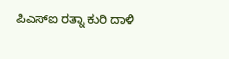ಪಿಎಸ್ಐ ರತ್ನಾ ಕುರಿ ದಾಳಿ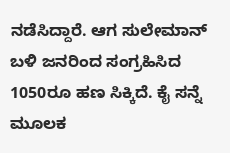ನಡೆಸಿದ್ದಾರೆ. ಆಗ ಸುಲೇಮಾನ್ ಬಳಿ ಜನರಿಂದ ಸಂಗ್ರಹಿಸಿದ 1050ರೂ ಹಣ ಸಿಕ್ಕಿದೆ. ಕೈ ಸನ್ನೆ ಮೂಲಕ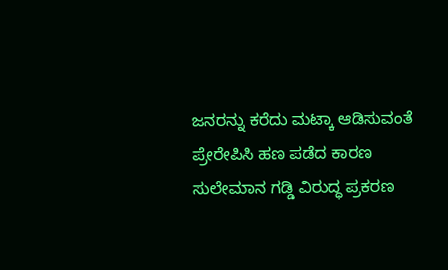ಜನರನ್ನು ಕರೆದು ಮಟ್ಕಾ ಆಡಿಸುವಂತೆ ಪ್ರೇರೇಪಿಸಿ ಹಣ ಪಡೆದ ಕಾರಣ ಸುಲೇಮಾನ ಗಡ್ಡಿ ವಿರುದ್ಧ ಪ್ರಕರಣ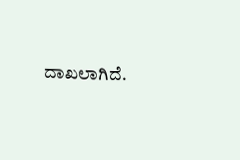ದಾಖಲಾಗಿದೆ.